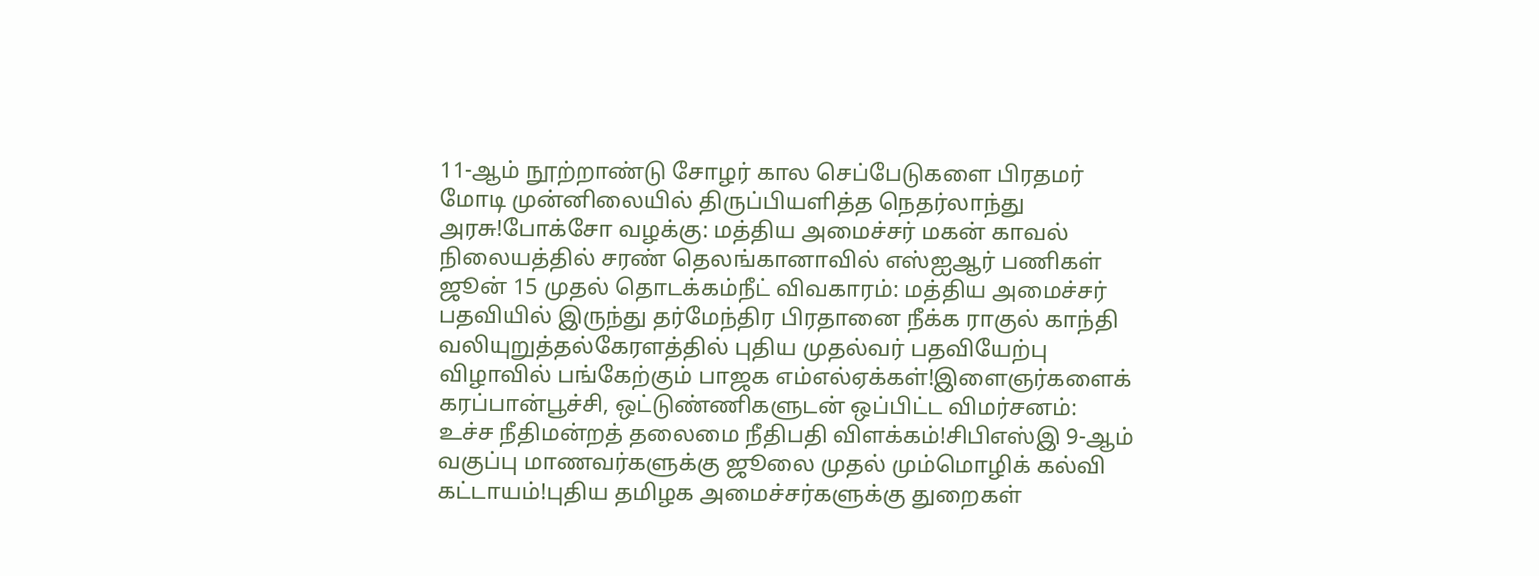11-ஆம் நூற்றாண்டு சோழர் கால செப்பேடுகளை பிரதமர் மோடி முன்னிலையில் திருப்பியளித்த நெதர்லாந்து அரசு!போக்சோ வழக்கு: மத்திய அமைச்சர் மகன் காவல் நிலையத்தில் சரண் தெலங்கானாவில் எஸ்ஐஆர் பணிகள் ஜூன் 15 முதல் தொடக்கம்நீட் விவகாரம்: மத்திய அமைச்சர் பதவியில் இருந்து தர்மேந்திர பிரதானை நீக்க ராகுல் காந்தி வலியுறுத்தல்கேரளத்தில் புதிய முதல்வர் பதவியேற்பு விழாவில் பங்கேற்கும் பாஜக எம்எல்ஏக்கள்!இளைஞர்களைக் கரப்பான்பூச்சி, ஒட்டுண்ணிகளுடன் ஒப்பிட்ட விமர்சனம்: உச்ச நீதிமன்றத் தலைமை நீதிபதி விளக்கம்!சிபிஎஸ்இ 9-ஆம் வகுப்பு மாணவர்களுக்கு ஜூலை முதல் மும்மொழிக் கல்வி கட்டாயம்!புதிய தமிழக அமைச்சர்களுக்கு துறைகள்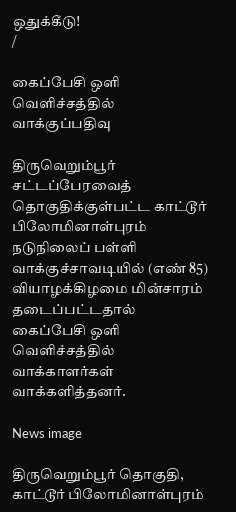ஒதுக்கீடு!
/

கைப்பேசி ஒளி வெளிச்சத்தில் வாக்குப்பதிவு

திருவெறும்பூர் சட்டப்பேரவைத் தொகுதிக்குள்பட்ட காட்டூர் பிலோமினாள்புரம் நடுநிலைப் பள்ளி வாக்குச்சாவடியில் (எண் 85) வியாழக்கிழமை மின்சாரம் தடைப்பட்டதால் கைப்பேசி ஒளி வெளிச்சத்தில் வாக்காளர்கள் வாக்களித்தனர்.

News image

திருவெறும்பூர் தொகுதி, காட்டூர் பிலோமினாள்புரம்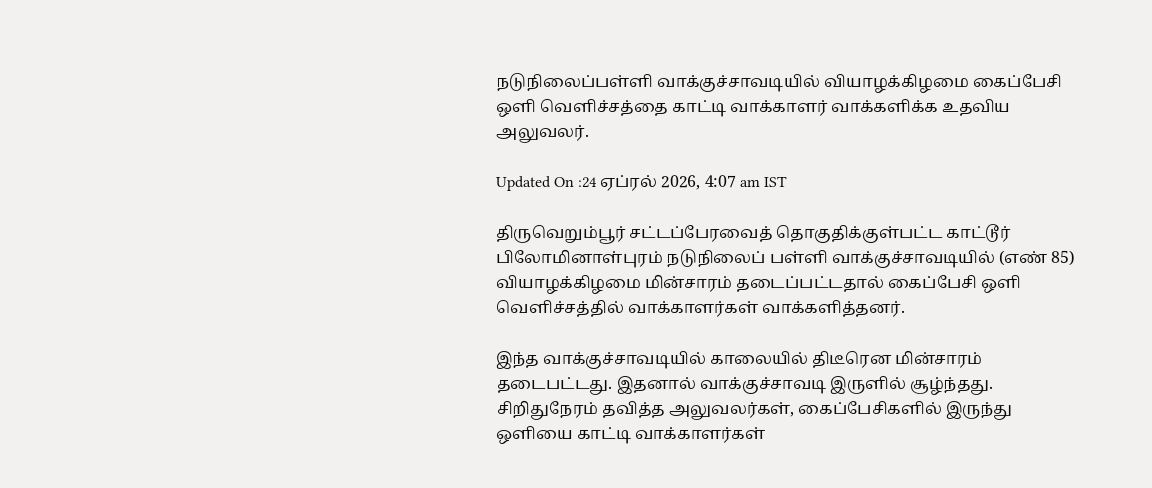நடுநிலைப்பள்ளி வாக்குச்சாவடியில் வியாழக்கிழமை கைப்பேசி ஒளி வெளிச்சத்தை காட்டி வாக்காளர் வாக்களிக்க உதவிய அலுவலர்.

Updated On :24 ஏப்ரல் 2026, 4:07 am IST

திருவெறும்பூர் சட்டப்பேரவைத் தொகுதிக்குள்பட்ட காட்டூர் பிலோமினாள்புரம் நடுநிலைப் பள்ளி வாக்குச்சாவடியில் (எண் 85) வியாழக்கிழமை மின்சாரம் தடைப்பட்டதால் கைப்பேசி ஒளி வெளிச்சத்தில் வாக்காளர்கள் வாக்களித்தனர்.

இந்த வாக்குச்சாவடியில் காலையில் திடீரென மின்சாரம் தடைபட்டது. இதனால் வாக்குச்சாவடி இருளில் சூழ்ந்தது. சிறிதுநேரம் தவித்த அலுவலர்கள், கைப்பேசிகளில் இருந்து ஒளியை காட்டி வாக்காளர்கள்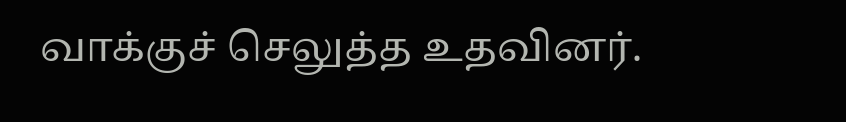வாக்குச் செலுத்த உதவினர்.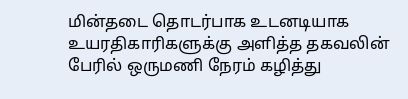மின்தடை தொடர்பாக உடனடியாக உயரதிகாரிகளுக்கு அளித்த தகவலின் பேரில் ஒருமணி நேரம் கழித்து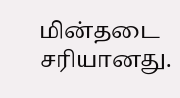மின்தடை சரியானது.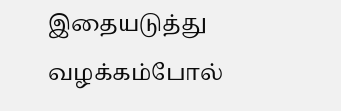இதையடுத்து வழக்கம்போல்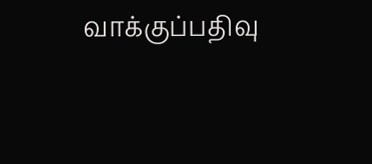வாக்குப்பதிவு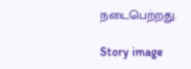நடைபெற்றது.

Story image